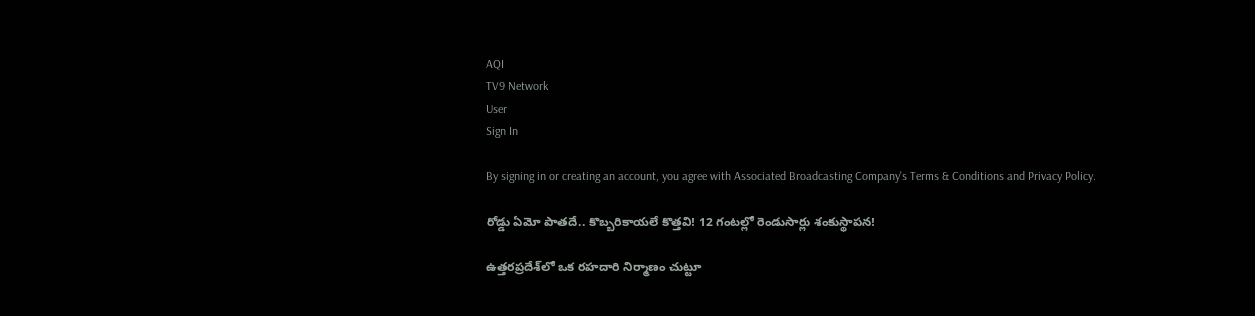AQI
TV9 Network
User
Sign In

By signing in or creating an account, you agree with Associated Broadcasting Company's Terms & Conditions and Privacy Policy.

రోడ్డు ఏమో పాతదే.. కొబ్బరికాయలే కొత్తవి! 12 గంటల్లో రెండుసార్లు శంకుస్థాపన!

ఉత్తరప్రదేశ్‌లో ఒక రహదారి నిర్మాణం చుట్టూ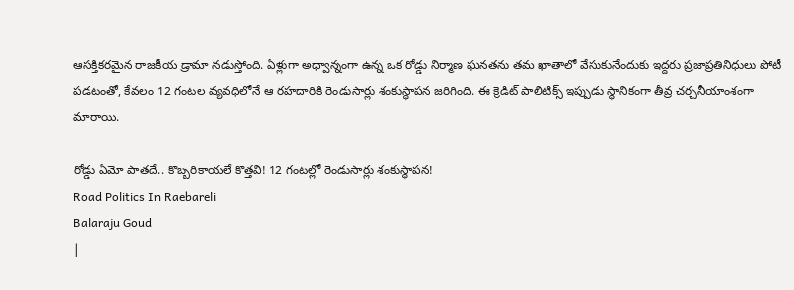ఆసక్తికరమైన రాజకీయ డ్రామా నడుస్తోంది. ఏళ్లుగా అధ్వాన్నంగా ఉన్న ఒక రోడ్డు నిర్మాణ ఘనతను తమ ఖాతాలో వేసుకునేందుకు ఇద్దరు ప్రజాప్రతినిధులు పోటీ పడటంతో, కేవలం 12 గంటల వ్యవధిలోనే ఆ రహదారికి రెండుసార్లు శంకుస్థాపన జరిగింది. ఈ క్రెడిట్ పాలిటిక్స్ ఇప్పుడు స్థానికంగా తీవ్ర చర్చనీయాంశంగా మారాయి.

రోడ్డు ఏమో పాతదే.. కొబ్బరికాయలే కొత్తవి! 12 గంటల్లో రెండుసార్లు శంకుస్థాపన!
Road Politics In Raebareli
Balaraju Goud
|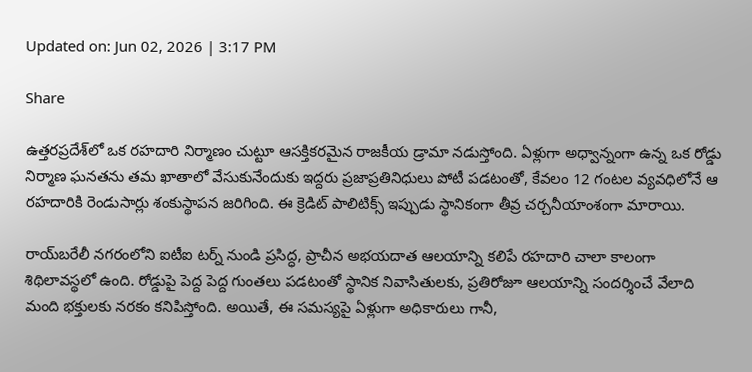Updated on: Jun 02, 2026 | 3:17 PM

Share

ఉత్తరప్రదేశ్‌లో ఒక రహదారి నిర్మాణం చుట్టూ ఆసక్తికరమైన రాజకీయ డ్రామా నడుస్తోంది. ఏళ్లుగా అధ్వాన్నంగా ఉన్న ఒక రోడ్డు నిర్మాణ ఘనతను తమ ఖాతాలో వేసుకునేందుకు ఇద్దరు ప్రజాప్రతినిధులు పోటీ పడటంతో, కేవలం 12 గంటల వ్యవధిలోనే ఆ రహదారికి రెండుసార్లు శంకుస్థాపన జరిగింది. ఈ క్రెడిట్ పాలిటిక్స్ ఇప్పుడు స్థానికంగా తీవ్ర చర్చనీయాంశంగా మారాయి.

రాయ్‌బరేలీ నగరంలోని ఐటీఐ టర్న్ నుండి ప్రసిద్ధ, ప్రాచీన అభయదాత ఆలయాన్ని కలిపే రహదారి చాలా కాలంగా శిథిలావస్థలో ఉంది. రోడ్డుపై పెద్ద పెద్ద గుంతలు పడటంతో స్థానిక నివాసితులకు, ప్రతిరోజూ ఆలయాన్ని సందర్శించే వేలాది మంది భక్తులకు నరకం కనిపిస్తోంది. అయితే, ఈ సమస్యపై ఏళ్లుగా అధికారులు గానీ,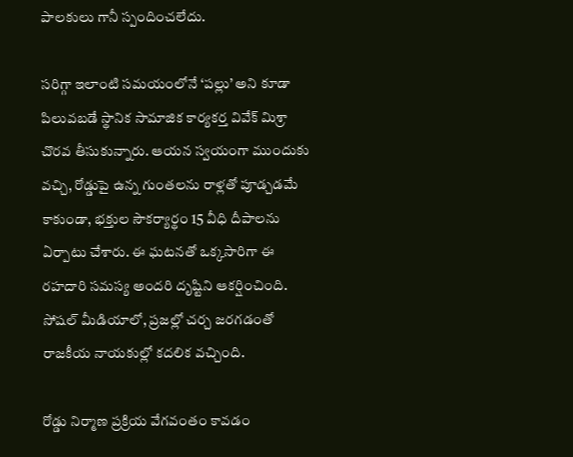పాలకులు గానీ స్పందించలేదు.

సరిగ్గా ఇలాంటి సమయంలోనే ‘పల్లు’ అని కూడా పిలువబడే స్థానిక సామాజిక కార్యకర్త వివేక్ మిశ్రా చొరవ తీసుకున్నారు. ఆయన స్వయంగా ముందుకు వచ్చి, రోడ్డుపై ఉన్న గుంతలను రాళ్లతో పూడ్చడమే కాకుండా, భక్తుల సౌకర్యార్థం 15 వీధి దీపాలను ఏర్పాటు చేశారు. ఈ ఘటనతో ఒక్కసారిగా ఈ రహదారి సమస్య అందరి దృష్టిని ఆకర్షించింది. సోషల్ మీడియాలో, ప్రజల్లో చర్చ జరగడంతో రాజకీయ నాయకుల్లో కదలిక వచ్చింది.

రోడ్డు నిర్మాణ ప్రక్రియ వేగవంతం కావడం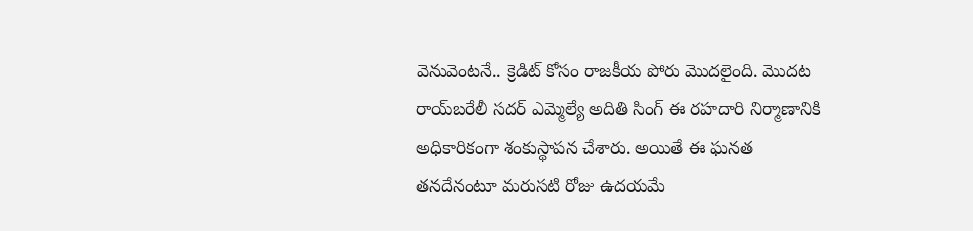వెనువెంటనే.. క్రెడిట్ కోసం రాజకీయ పోరు మొదలైంది. మొదట రాయ్‌బరేలీ సదర్ ఎమ్మెల్యే అదితి సింగ్ ఈ రహదారి నిర్మాణానికి అధికారికంగా శంకుస్థాపన చేశారు. అయితే ఈ ఘనత తనదేనంటూ మరుసటి రోజు ఉదయమే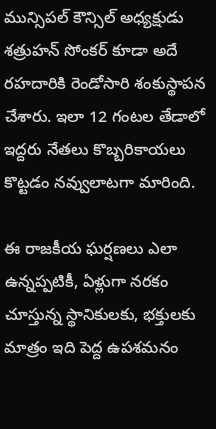మున్సిపల్ కౌన్సిల్ అధ్యక్షుడు శత్రుహన్ సోంకర్ కూడా అదే రహదారికి రెండోసారి శంకుస్థాపన చేశారు. ఇలా 12 గంటల తేడాలో ఇద్దరు నేతలు కొబ్బరికాయలు కొట్టడం నవ్వులాటగా మారింది.

ఈ రాజకీయ ఘర్షణలు ఎలా ఉన్నప్పటికీ, ఏళ్లుగా నరకం చూస్తున్న స్థానికులకు, భక్తులకు మాత్రం ఇది పెద్ద ఉపశమనం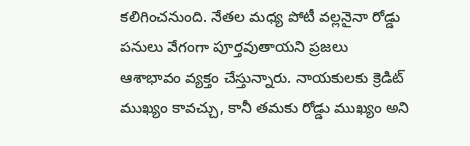కలిగించనుంది. నేతల మధ్య పోటీ వల్లనైనా రోడ్డు పనులు వేగంగా పూర్తవుతాయని ప్రజలు ఆశాభావం వ్యక్తం చేస్తున్నారు. నాయకులకు క్రెడిట్ ముఖ్యం కావచ్చు, కానీ తమకు రోడ్డు ముఖ్యం అని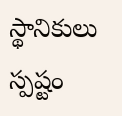స్థానికులు స్పష్టం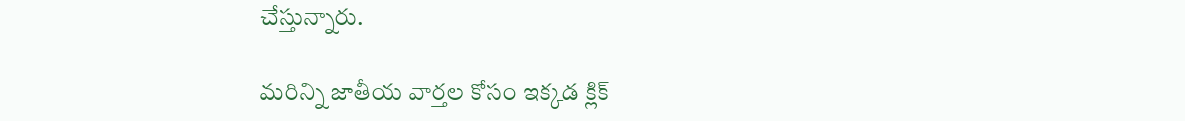చేస్తున్నారు.

మరిన్ని జాతీయ వార్తల కోసం ఇక్కడ క్లిక్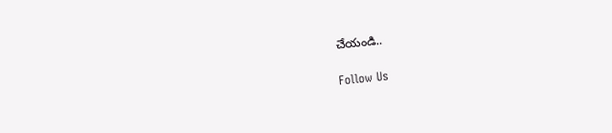చేయండి..

Follow Us